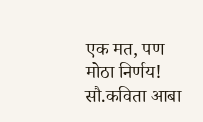एक मत, पण मोठा निर्णय! सौ.कविता आबा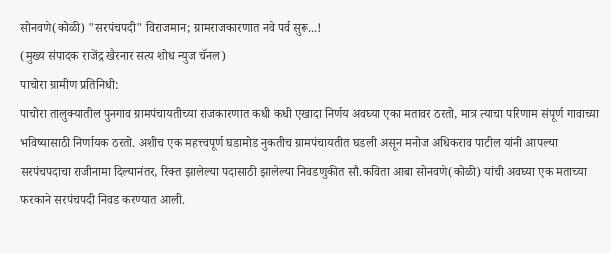सोनवणे(कोळी) "सरपंचपदी" विराजमान; ग्रामराजकारणात नवे पर्व सुरू...!
(मुख्य संपादक राजेंद्र खैरनार सत्य शोध न्युज चॅनल)
पाचोरा ग्रामीण प्रतिनिधी:
पाचोरा तालुक्यातील पुनगाव ग्रामपंचायतीच्या राजकारणात कधी कधी एखादा निर्णय अवघ्या एका मतावर ठरतो, मात्र त्याचा परिणाम संपूर्ण गावाच्या भविष्यासाठी निर्णायक ठरतो. अशीच एक महत्त्वपूर्ण घडामोड नुकतीच ग्रामपंचायतीत घडली असून मनोज अधिकराव पाटील यांनी आपल्या सरपंचपदाचा राजीनामा दिल्यानंतर, रिक्त झालेल्या पदासाठी झालेल्या निवडणुकीत सौ.कविता आबा सोनवणे(कोळी) यांची अवघ्या एक मताच्या फरकाने सरपंचपदी निवड करण्यात आली.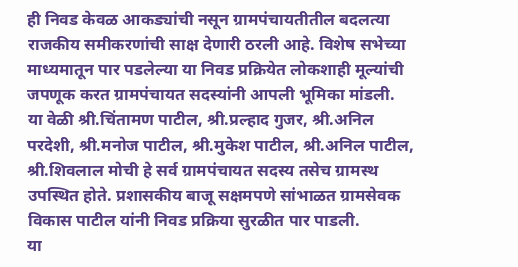ही निवड केवळ आकड्यांची नसून ग्रामपंचायतीतील बदलत्या राजकीय समीकरणांची साक्ष देणारी ठरली आहे. विशेष सभेच्या माध्यमातून पार पडलेल्या या निवड प्रक्रियेत लोकशाही मूल्यांची जपणूक करत ग्रामपंचायत सदस्यांनी आपली भूमिका मांडली.
या वेळी श्री.चिंतामण पाटील, श्री.प्रल्हाद गुजर, श्री.अनिल परदेशी, श्री.मनोज पाटील, श्री.मुकेश पाटील, श्री.अनिल पाटील, श्री.शिवलाल मोची हे सर्व ग्रामपंचायत सदस्य तसेच ग्रामस्थ उपस्थित होते. प्रशासकीय बाजू सक्षमपणे सांभाळत ग्रामसेवक विकास पाटील यांनी निवड प्रक्रिया सुरळीत पार पाडली.
या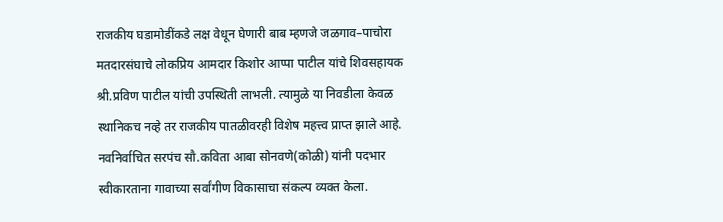राजकीय घडामोडींकडे लक्ष वेधून घेणारी बाब म्हणजे जळगाव–पाचोरा मतदारसंघाचे लोकप्रिय आमदार किशोर आप्पा पाटील यांचे शिवसहायक श्री.प्रविण पाटील यांची उपस्थिती लाभली. त्यामुळे या निवडीला केवळ स्थानिकच नव्हे तर राजकीय पातळीवरही विशेष महत्त्व प्राप्त झाले आहे.
नवनिर्वाचित सरपंच सौ.कविता आबा सोनवणे(कोळी) यांनी पदभार स्वीकारताना गावाच्या सर्वांगीण विकासाचा संकल्प व्यक्त केला.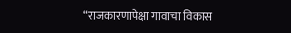“राजकारणापेक्षा गावाचा विकास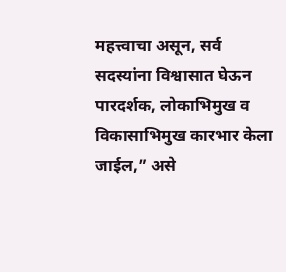महत्त्वाचा असून, सर्व सदस्यांना विश्वासात घेऊन पारदर्शक, लोकाभिमुख व विकासाभिमुख कारभार केला जाईल,” असे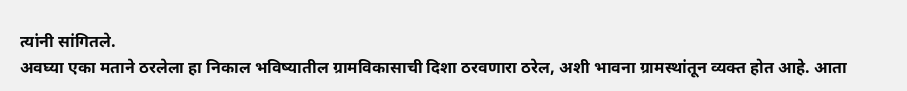त्यांनी सांगितले.
अवघ्या एका मताने ठरलेला हा निकाल भविष्यातील ग्रामविकासाची दिशा ठरवणारा ठरेल, अशी भावना ग्रामस्थांतून व्यक्त होत आहे. आता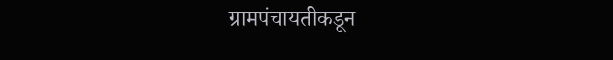ग्रामपंचायतीकडून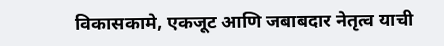विकासकामे, एकजूट आणि जबाबदार नेतृत्व याची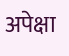अपेक्षा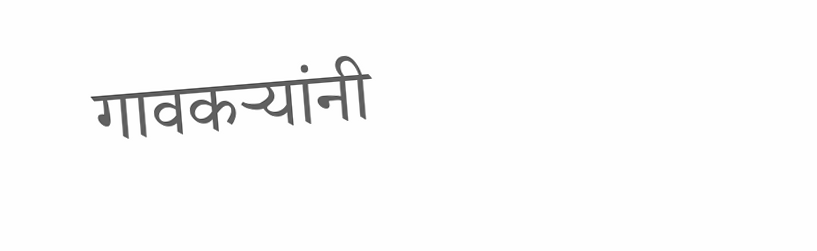गावकऱ्यांनी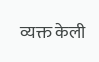व्यक्त केली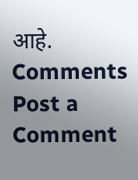आहे.
Comments
Post a Comment